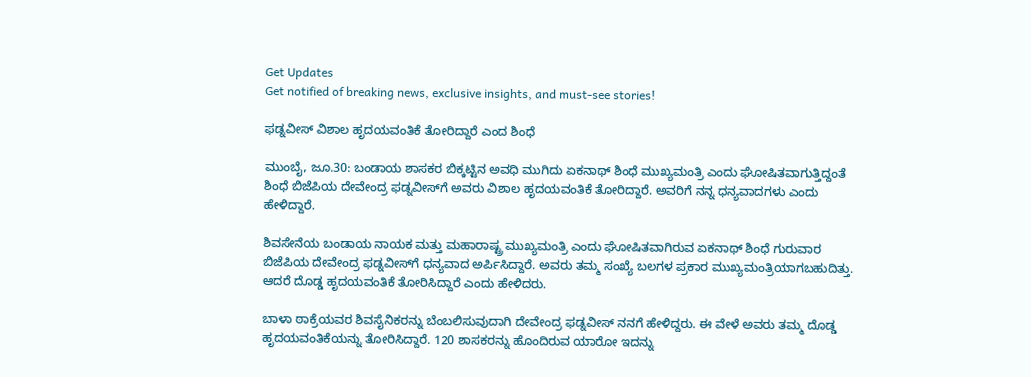Get Updates
Get notified of breaking news, exclusive insights, and must-see stories!

ಫಡ್ನವೀಸ್ ವಿಶಾಲ ಹೃದಯವಂತಿಕೆ ತೋರಿದ್ದಾರೆ ಎಂದ ಶಿಂಧೆ

ಮುಂಬೈ, ಜೂ.30: ಬಂಡಾಯ ಶಾಸಕರ ಬಿಕ್ಕಟ್ಟಿನ ಅವಧಿ ಮುಗಿದು ಏಕನಾಥ್‌ ಶಿಂಧೆ ಮುಖ್ಯಮಂತ್ರಿ ಎಂದು ಘೋಷಿತವಾಗುತ್ತಿದ್ದಂತೆ ಶಿಂಧೆ ಬಿಜೆಪಿಯ ದೇವೇಂದ್ರ ಫಡ್ನವೀಸ್‌ಗೆ ಅವರು ವಿಶಾಲ ಹೃದಯವಂತಿಕೆ ತೋರಿದ್ದಾರೆ. ಅವರಿಗೆ ನನ್ನ ಧನ್ಯವಾದಗಳು ಎಂದು ಹೇಳಿದ್ದಾರೆ.

ಶಿವಸೇನೆಯ ಬಂಡಾಯ ನಾಯಕ ಮತ್ತು ಮಹಾರಾಷ್ಟ್ರ ಮುಖ್ಯಮಂತ್ರಿ ಎಂದು ಘೋಷಿತವಾಗಿರುವ ಏಕನಾಥ್ ಶಿಂಧೆ ಗುರುವಾರ ಬಿಜೆಪಿಯ ದೇವೇಂದ್ರ ಫಡ್ನವೀಸ್‌ಗೆ ಧನ್ಯವಾದ ಅರ್ಪಿಸಿದ್ದಾರೆ. ಅವರು ತಮ್ಮ ಸಂಖ್ಯೆ ಬಲಗಳ ಪ್ರಕಾರ ಮುಖ್ಯಮಂತ್ರಿಯಾಗಬಹುದಿತ್ತು. ಆದರೆ ದೊಡ್ಡ ಹೃದಯವಂತಿಕೆ ತೋರಿಸಿದ್ದಾರೆ ಎಂದು ಹೇಳಿದರು.

ಬಾಳಾ ಠಾಕ್ರೆಯವರ ಶಿವಸೈನಿಕರನ್ನು ಬೆಂಬಲಿಸುವುದಾಗಿ ದೇವೇಂದ್ರ ಫಡ್ನವೀಸ್ ನನಗೆ ಹೇಳಿದ್ದರು. ಈ ವೇಳೆ ಅವರು ತಮ್ಮ ದೊಡ್ಡ ಹೃದಯವಂತಿಕೆಯನ್ನು ತೋರಿಸಿದ್ದಾರೆ. 120 ಶಾಸಕರನ್ನು ಹೊಂದಿರುವ ಯಾರೋ ಇದನ್ನು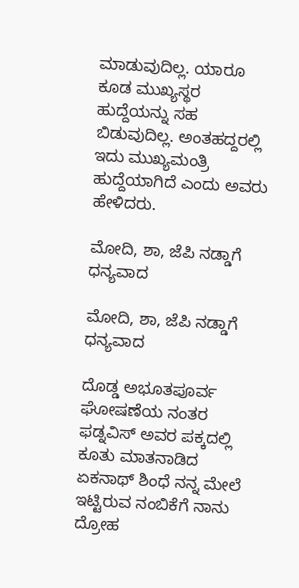ಮಾಡುವುದಿಲ್ಲ. ಯಾರೂ ಕೂಡ ಮುಖ್ಯಸ್ಥರ ಹುದ್ದೆಯನ್ನು ಸಹ ಬಿಡುವುದಿಲ್ಲ. ಅಂತಹದ್ದರಲ್ಲಿ ಇದು ಮುಖ್ಯಮಂತ್ರಿ ಹುದ್ದೆಯಾಗಿದೆ ಎಂದು ಅವರು ಹೇಳಿದರು.

ಮೋದಿ, ಶಾ, ಜೆಪಿ ನಡ್ಡಾಗೆ ಧನ್ಯವಾದ

ಮೋದಿ, ಶಾ, ಜೆಪಿ ನಡ್ಡಾಗೆ ಧನ್ಯವಾದ

ದೊಡ್ಡ ಅಭೂತಪೂರ್ವ ಘೋಷಣೆಯ ನಂತರ ಫಡ್ನವಿಸ್ ಅವರ ಪಕ್ಕದಲ್ಲಿ ಕೂತು ಮಾತನಾಡಿದ ಏಕನಾಥ್‌ ಶಿಂಧೆ ನನ್ನ ಮೇಲೆ ಇಟ್ಟಿರುವ ನಂಬಿಕೆಗೆ ನಾನು ದ್ರೋಹ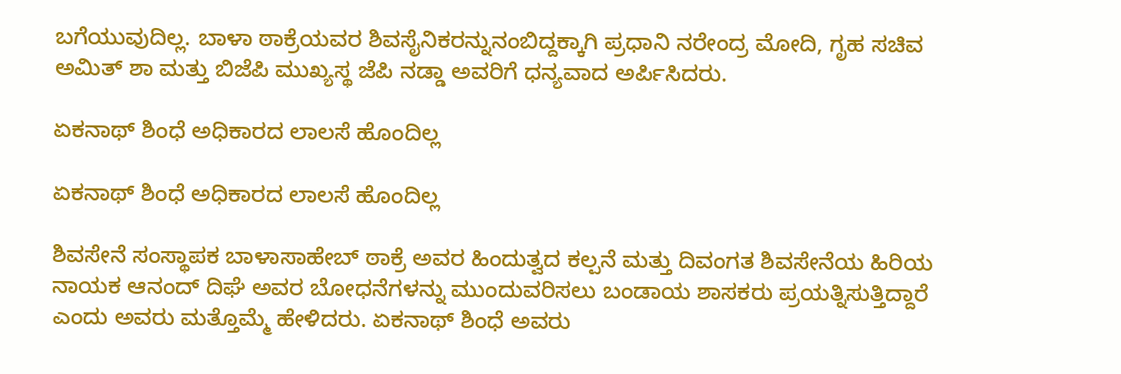ಬಗೆಯುವುದಿಲ್ಲ. ಬಾಳಾ ಠಾಕ್ರೆಯವರ ಶಿವಸೈನಿಕರನ್ನುನಂಬಿದ್ದಕ್ಕಾಗಿ ಪ್ರಧಾನಿ ನರೇಂದ್ರ ಮೋದಿ, ಗೃಹ ಸಚಿವ ಅಮಿತ್ ಶಾ ಮತ್ತು ಬಿಜೆಪಿ ಮುಖ್ಯಸ್ಥ ಜೆಪಿ ನಡ್ಡಾ ಅವರಿಗೆ ಧನ್ಯವಾದ ಅರ್ಪಿಸಿದರು.

ಏಕನಾಥ್‌ ಶಿಂಧೆ ಅಧಿಕಾರದ ಲಾಲಸೆ ಹೊಂದಿಲ್ಲ

ಏಕನಾಥ್‌ ಶಿಂಧೆ ಅಧಿಕಾರದ ಲಾಲಸೆ ಹೊಂದಿಲ್ಲ

ಶಿವಸೇನೆ ಸಂಸ್ಥಾಪಕ ಬಾಳಾಸಾಹೇಬ್ ಠಾಕ್ರೆ ಅವರ ಹಿಂದುತ್ವದ ಕಲ್ಪನೆ ಮತ್ತು ದಿವಂಗತ ಶಿವಸೇನೆಯ ಹಿರಿಯ ನಾಯಕ ಆನಂದ್ ದಿಘೆ ಅವರ ಬೋಧನೆಗಳನ್ನು ಮುಂದುವರಿಸಲು ಬಂಡಾಯ ಶಾಸಕರು ಪ್ರಯತ್ನಿಸುತ್ತಿದ್ದಾರೆ ಎಂದು ಅವರು ಮತ್ತೊಮ್ಮೆ ಹೇಳಿದರು. ಏಕನಾಥ್‌ ಶಿಂಧೆ ಅವರು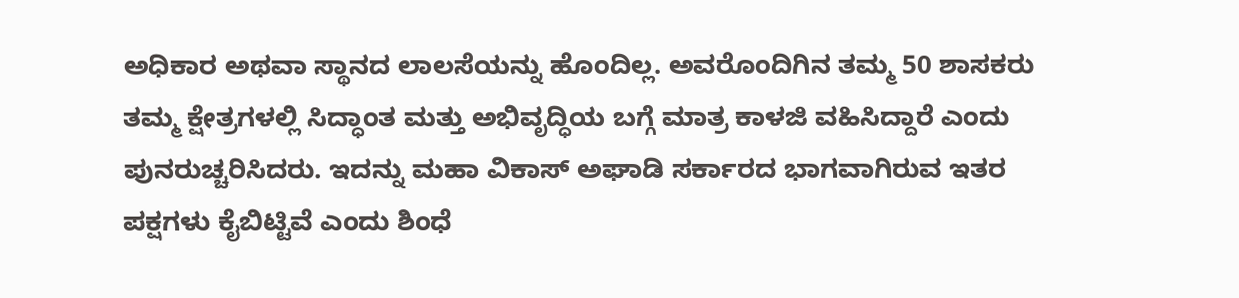ಅಧಿಕಾರ ಅಥವಾ ಸ್ಥಾನದ ಲಾಲಸೆಯನ್ನು ಹೊಂದಿಲ್ಲ. ಅವರೊಂದಿಗಿನ ತಮ್ಮ 50 ಶಾಸಕರು ತಮ್ಮ ಕ್ಷೇತ್ರಗಳಲ್ಲಿ ಸಿದ್ಧಾಂತ ಮತ್ತು ಅಭಿವೃದ್ಧಿಯ ಬಗ್ಗೆ ಮಾತ್ರ ಕಾಳಜಿ ವಹಿಸಿದ್ದಾರೆ ಎಂದು ಪುನರುಚ್ಚರಿಸಿದರು. ಇದನ್ನು ಮಹಾ ವಿಕಾಸ್ ಅಘಾಡಿ ಸರ್ಕಾರದ ಭಾಗವಾಗಿರುವ ಇತರ ಪಕ್ಷಗಳು ಕೈಬಿಟ್ಟಿವೆ ಎಂದು ಶಿಂಧೆ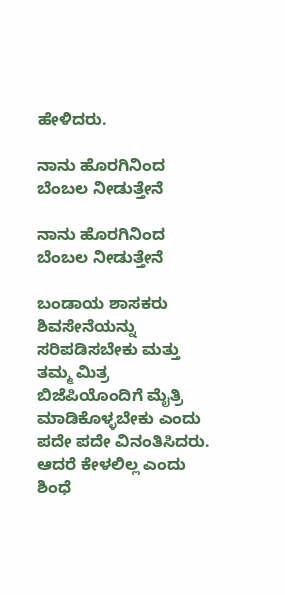ಹೇಳಿದರು.

ನಾನು ಹೊರಗಿನಿಂದ ಬೆಂಬಲ ನೀಡುತ್ತೇನೆ

ನಾನು ಹೊರಗಿನಿಂದ ಬೆಂಬಲ ನೀಡುತ್ತೇನೆ

ಬಂಡಾಯ ಶಾಸಕರು ಶಿವಸೇನೆಯನ್ನು ಸರಿಪಡಿಸಬೇಕು ಮತ್ತು ತಮ್ಮ ಮಿತ್ರ ಬಿಜೆಪಿಯೊಂದಿಗೆ ಮೈತ್ರಿ ಮಾಡಿಕೊಳ್ಳಬೇಕು ಎಂದು ಪದೇ ಪದೇ ವಿನಂತಿಸಿದರು. ಆದರೆ ಕೇಳಲಿಲ್ಲ ಎಂದು ಶಿಂಧೆ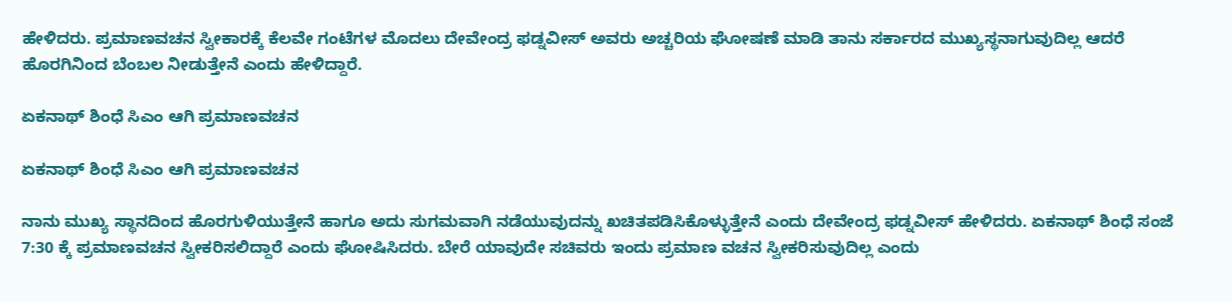ಹೇಳಿದರು. ಪ್ರಮಾಣವಚನ ಸ್ವೀಕಾರಕ್ಕೆ ಕೆಲವೇ ಗಂಟೆಗಳ ಮೊದಲು ದೇವೇಂದ್ರ ಫಡ್ನವೀಸ್ ಅವರು ಅಚ್ಚರಿಯ ಘೋಷಣೆ ಮಾಡಿ ತಾನು ಸರ್ಕಾರದ ಮುಖ್ಯಸ್ಥನಾಗುವುದಿಲ್ಲ ಆದರೆ ಹೊರಗಿನಿಂದ ಬೆಂಬಲ ನೀಡುತ್ತೇನೆ ಎಂದು ಹೇಳಿದ್ದಾರೆ.

ಏಕನಾಥ್‌ ಶಿಂಧೆ ಸಿಎಂ ಆಗಿ ಪ್ರಮಾಣವಚನ

ಏಕನಾಥ್‌ ಶಿಂಧೆ ಸಿಎಂ ಆಗಿ ಪ್ರಮಾಣವಚನ

ನಾನು ಮುಖ್ಯ ಸ್ಥಾನದಿಂದ ಹೊರಗುಳಿಯುತ್ತೇನೆ ಹಾಗೂ ಅದು ಸುಗಮವಾಗಿ ನಡೆಯುವುದನ್ನು ಖಚಿತಪಡಿಸಿಕೊಳ್ಳುತ್ತೇನೆ ಎಂದು ದೇವೇಂದ್ರ ಫಡ್ನವೀಸ್ ಹೇಳಿದರು. ಏಕನಾಥ್‌ ಶಿಂಧೆ ಸಂಜೆ 7:30 ಕ್ಕೆ ಪ್ರಮಾಣವಚನ ಸ್ವೀಕರಿಸಲಿದ್ದಾರೆ ಎಂದು ಘೋಷಿಸಿದರು. ಬೇರೆ ಯಾವುದೇ ಸಚಿವರು ಇಂದು ಪ್ರಮಾಣ ವಚನ ಸ್ವೀಕರಿಸುವುದಿಲ್ಲ ಎಂದು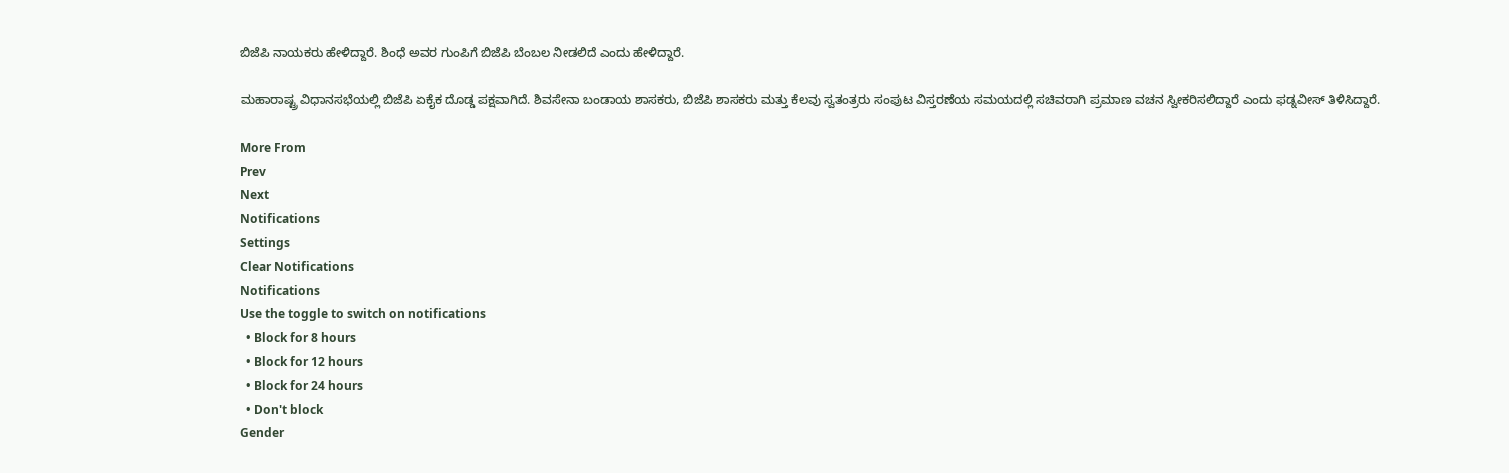ಬಿಜೆಪಿ ನಾಯಕರು ಹೇಳಿದ್ದಾರೆ. ಶಿಂಧೆ ಅವರ ಗುಂಪಿಗೆ ಬಿಜೆಪಿ ಬೆಂಬಲ ನೀಡಲಿದೆ ಎಂದು ಹೇಳಿದ್ದಾರೆ.

ಮಹಾರಾಷ್ಟ್ರ ವಿಧಾನಸಭೆಯಲ್ಲಿ ಬಿಜೆಪಿ ಏಕೈಕ ದೊಡ್ಡ ಪಕ್ಷವಾಗಿದೆ. ಶಿವಸೇನಾ ಬಂಡಾಯ ಶಾಸಕರು, ಬಿಜೆಪಿ ಶಾಸಕರು ಮತ್ತು ಕೆಲವು ಸ್ವತಂತ್ರರು ಸಂಪುಟ ವಿಸ್ತರಣೆಯ ಸಮಯದಲ್ಲಿ ಸಚಿವರಾಗಿ ಪ್ರಮಾಣ ವಚನ ಸ್ವೀಕರಿಸಲಿದ್ದಾರೆ ಎಂದು ಫಡ್ನವೀಸ್ ತಿಳಿಸಿದ್ದಾರೆ.

More From
Prev
Next
Notifications
Settings
Clear Notifications
Notifications
Use the toggle to switch on notifications
  • Block for 8 hours
  • Block for 12 hours
  • Block for 24 hours
  • Don't block
Gender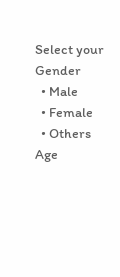Select your Gender
  • Male
  • Female
  • Others
Age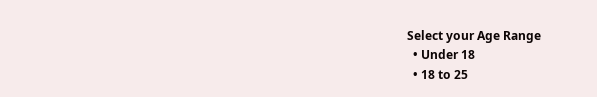Select your Age Range
  • Under 18
  • 18 to 25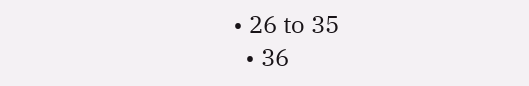• 26 to 35
  • 36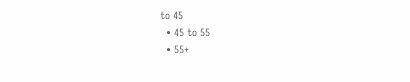to 45
  • 45 to 55
  • 55+